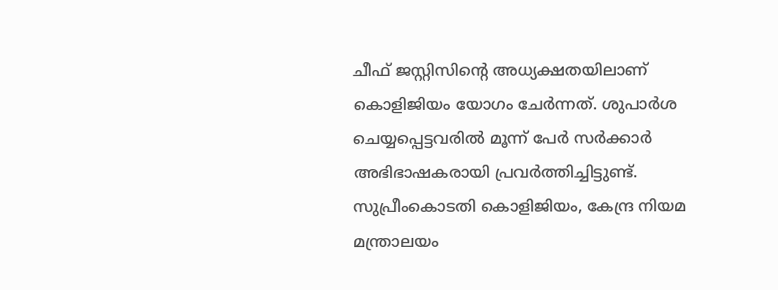ചീഫ് ജസ്റ്റിസിന്റെ അധ്യക്ഷതയിലാണ് കൊളിജിയം യോഗം ചേർന്നത്. ശുപാർശ ചെയ്യപ്പെട്ടവരിൽ മൂന്ന് പേർ സർക്കാർ അഭിഭാഷകരായി പ്രവർത്തിച്ചിട്ടുണ്ട്. സുപ്രീംകൊടതി കൊളിജിയം, കേന്ദ്ര നിയമ മന്ത്രാലയം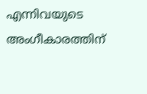എന്നിവയുടെ അംഗീകാരത്തിന്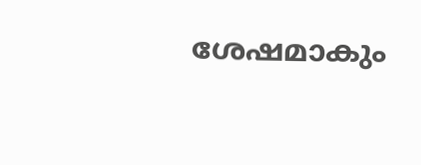ശേഷമാകും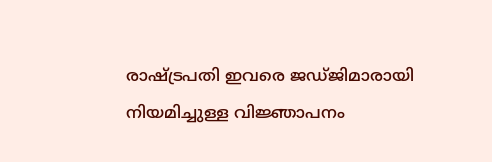രാഷ്ട്രപതി ഇവരെ ജഡ്ജിമാരായി നിയമിച്ചുള്ള വിജ്ഞാപനം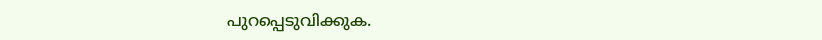പുറപ്പെടുവിക്കുക.